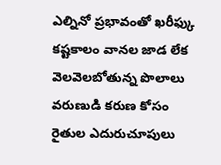ఎల్నినో ప్రభావంతో ఖరీఫ్కు కష్టకాలం వానల జాడ లేక వెలవెలబోతున్న పొలాలు వరుణుడి కరుణ కోసం రైతుల ఎదురుచూపులు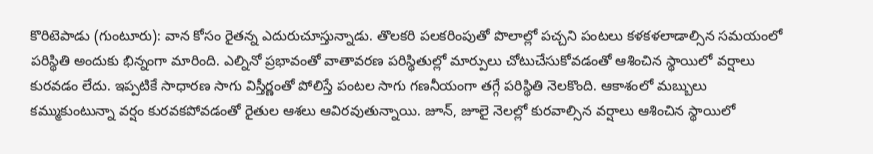కొరిటెపాడు (గుంటూరు): వాన కోసం రైతన్న ఎదురుచూస్తున్నాడు. తొలకరి పలకరింపుతో పొలాల్లో పచ్చని పంటలు కళకళలాడాల్సిన సమయంలో పరిస్థితి అందుకు భిన్నంగా మారింది. ఎల్నినో ప్రభావంతో వాతావరణ పరిస్థితుల్లో మార్పులు చోటుచేసుకోవడంతో ఆశించిన స్థాయిలో వర్షాలు కురవడం లేదు. ఇప్పటికే సాధారణ సాగు విస్తీర్ణంతో పోలిస్తే పంటల సాగు గణనీయంగా తగ్గే పరిస్థితి నెలకొంది. ఆకాశంలో మబ్బులు కమ్ముకుంటున్నా వర్షం కురవకపోవడంతో రైతుల ఆశలు ఆవిరవుతున్నాయి. జూన్, జూలై నెలల్లో కురవాల్సిన వర్షాలు ఆశించిన స్థాయిలో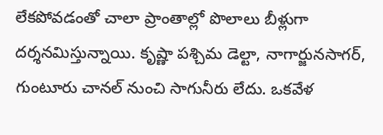లేకపోవడంతో చాలా ప్రాంతాల్లో పొలాలు బీళ్లుగా దర్శనమిస్తున్నాయి. కృష్ణా పశ్చిమ డెల్టా, నాగార్జునసాగర్, గుంటూరు చానల్ నుంచి సాగునీరు లేదు. ఒకవేళ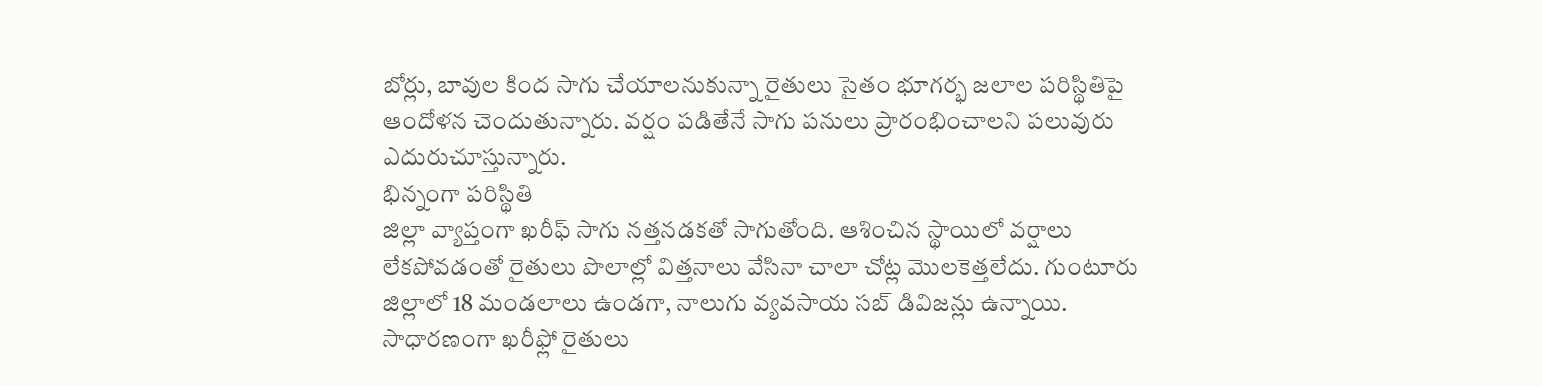బోర్లు, బావుల కింద సాగు చేయాలనుకున్నా రైతులు సైతం భూగర్భ జలాల పరిస్థితిపై ఆందోళన చెందుతున్నారు. వర్షం పడితేనే సాగు పనులు ప్రారంభించాలని పలువురు ఎదురుచూస్తున్నారు.
భిన్నంగా పరిస్థితి
జిల్లా వ్యాప్తంగా ఖరీఫ్ సాగు నత్తనడకతో సాగుతోంది. ఆశించిన స్థాయిలో వర్షాలు లేకపోవడంతో రైతులు పొలాల్లో విత్తనాలు వేసినా చాలా చోట్ల మొలకెత్తలేదు. గుంటూరు జిల్లాలో 18 మండలాలు ఉండగా, నాలుగు వ్యవసాయ సబ్ డివిజన్లు ఉన్నాయి. సాధారణంగా ఖరీఫ్లో రైతులు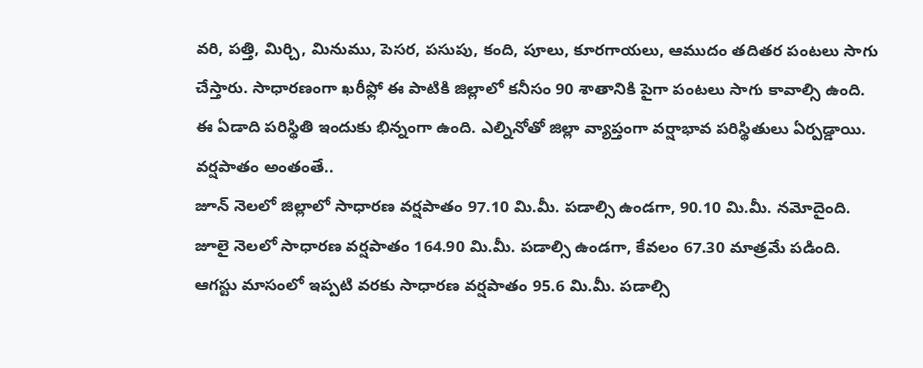వరి, పత్తి, మిర్చి, మినుము, పెసర, పసుపు, కంది, పూలు, కూరగాయలు, ఆముదం తదితర పంటలు సాగు చేస్తారు. సాధారణంగా ఖరీఫ్లో ఈ పాటికి జిల్లాలో కనీసం 90 శాతానికి పైగా పంటలు సాగు కావాల్సి ఉంది. ఈ ఏడాది పరిస్థితి ఇందుకు భిన్నంగా ఉంది. ఎల్నినోతో జిల్లా వ్యాప్తంగా వర్షాభావ పరిస్థితులు ఏర్పడ్డాయి.
వర్షపాతం అంతంతే..
జూన్ నెలలో జిల్లాలో సాధారణ వర్షపాతం 97.10 మి.మీ. పడాల్సి ఉండగా, 90.10 మి.మీ. నమోదైంది. జూలై నెలలో సాధారణ వర్షపాతం 164.90 మి.మీ. పడాల్సి ఉండగా, కేవలం 67.30 మాత్రమే పడింది. ఆగస్టు మాసంలో ఇప్పటి వరకు సాధారణ వర్షపాతం 95.6 మి.మీ. పడాల్సి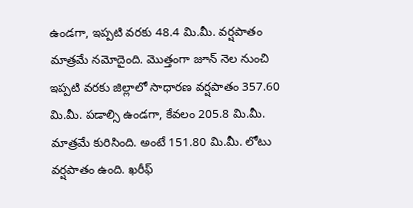ఉండగా, ఇప్పటి వరకు 48.4 మి.మీ. వర్షపాతం మాత్రమే నమోదైంది. మొత్తంగా జూన్ నెల నుంచి ఇప్పటి వరకు జిల్లాలో సాధారణ వర్షపాతం 357.60 మి.మీ. పడాల్సి ఉండగా, కేవలం 205.8 మి.మీ. మాత్రమే కురిసింది. అంటే 151.80 మి.మీ. లోటు వర్షపాతం ఉంది. ఖరీఫ్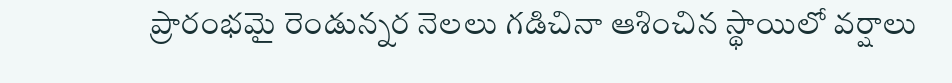ప్రారంభమై రెండున్నర నెలలు గడిచినా ఆశించిన స్థాయిలో వర్షాలు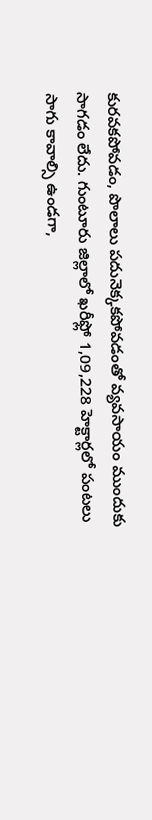కురవకపోవడం, పొలాలు పదునెక్కకపోవడంతో వ్యవసాయం ముందుకు సాగడం లేదు. గుంటూరు జిల్లాలో ఖరీఫ్లో 1,09,228 హెక్టార్లలో పంటలు సాగు కావాల్సి ఉండగా,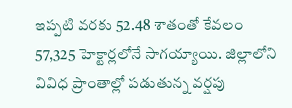ఇప్పటి వరకు 52.48 శాతంతో కేవలం 57,325 హెక్టార్లలోనే సాగయ్యాయి. జిల్లాలోని వివిధ ప్రాంతాల్లో పడుతున్న వర్షపు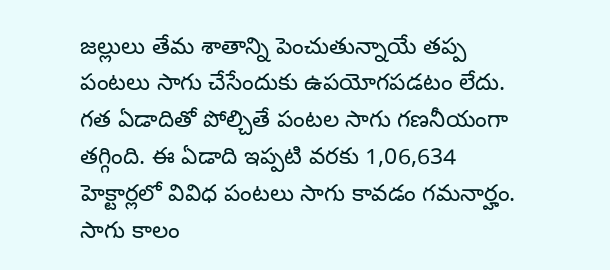జల్లులు తేమ శాతాన్ని పెంచుతున్నాయే తప్ప పంటలు సాగు చేసేందుకు ఉపయోగపడటం లేదు. గత ఏడాదితో పోల్చితే పంటల సాగు గణనీయంగా తగ్గింది. ఈ ఏడాది ఇప్పటి వరకు 1,06,634 హెక్టార్లలో వివిధ పంటలు సాగు కావడం గమనార్హం. సాగు కాలం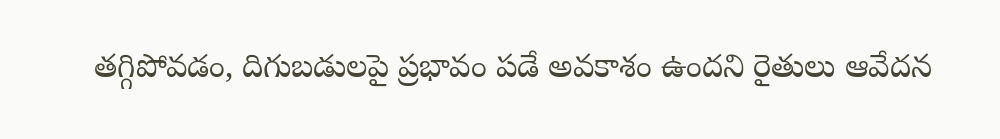తగ్గిపోవడం, దిగుబడులపై ప్రభావం పడే అవకాశం ఉందని రైతులు ఆవేదన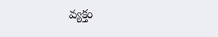వ్యక్తం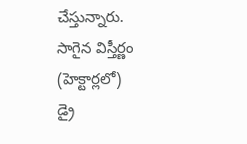చేస్తున్నారు.
సాగైన విస్తీర్ణం
(హెక్టార్లలో)
డ్రై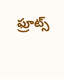ఫ్రూట్స్